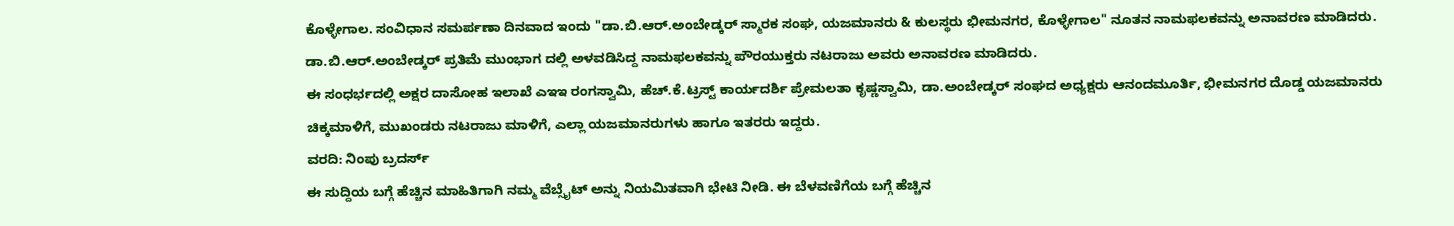ಕೊಳ್ಳೇಗಾಲ. ಸಂವಿಧಾನ ಸಮರ್ಪಣಾ ದಿನವಾದ ಇಂದು "ಡಾ.ಬಿ.ಆರ್.ಅಂಬೇಡ್ಕರ್ ಸ್ಮಾರಕ ಸಂಘ, ಯಜಮಾನರು & ಕುಲಸ್ಥರು ಭೀಮನಗರ, ಕೊಳ್ಳೇಗಾಲ" ನೂತನ ನಾಮಫಲಕವನ್ನು ಅನಾವರಣ ಮಾಡಿದರು.
ಡಾ.ಬಿ.ಆರ್.ಅಂಬೇಡ್ಕರ್ ಪ್ರತಿಮೆ ಮುಂಭಾಗ ದಲ್ಲಿ ಅಳವಡಿಸಿದ್ದ ನಾಮಫಲಕವನ್ನು ಪೌರಯುಕ್ತರು ನಟರಾಜು ಅವರು ಅನಾವರಣ ಮಾಡಿದರು.
ಈ ಸಂಧರ್ಭದಲ್ಲಿ ಅಕ್ಷರ ದಾಸೋಹ ಇಲಾಖೆ ಎಇಇ ರಂಗಸ್ವಾಮಿ, ಹೆಚ್.ಕೆ.ಟ್ರಸ್ಟ್ ಕಾರ್ಯದರ್ಶಿ ಪ್ರೇಮಲತಾ ಕೃಷ್ಣಸ್ವಾಮಿ, ಡಾ.ಅಂಬೇಡ್ಕರ್ ಸಂಘದ ಅಧ್ಯಕ್ಷರು ಆನಂದಮೂರ್ತಿ, ಭೀಮನಗರ ದೊಡ್ಡ ಯಜಮಾನರು ಚಿಕ್ಕಮಾಳಿಗೆ, ಮುಖಂಡರು ನಟರಾಜು ಮಾಳಿಗೆ, ಎಲ್ಲಾ ಯಜಮಾನರುಗಳು ಹಾಗೂ ಇತರರು ಇದ್ದರು.
ವರದಿ: ನಿಂಪು ಬ್ರದರ್ಸ್
ಈ ಸುದ್ದಿಯ ಬಗ್ಗೆ ಹೆಚ್ಚಿನ ಮಾಹಿತಿಗಾಗಿ ನಮ್ಮ ವೆಬ್ಸೈಟ್ ಅನ್ನು ನಿಯಮಿತವಾಗಿ ಭೇಟಿ ನೀಡಿ. ಈ ಬೆಳವಣಿಗೆಯ ಬಗ್ಗೆ ಹೆಚ್ಚಿನ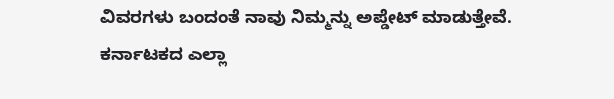ವಿವರಗಳು ಬಂದಂತೆ ನಾವು ನಿಮ್ಮನ್ನು ಅಪ್ಡೇಟ್ ಮಾಡುತ್ತೇವೆ. ಕರ್ನಾಟಕದ ಎಲ್ಲಾ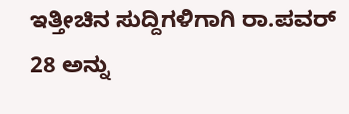ಇತ್ತೀಚಿನ ಸುದ್ದಿಗಳಿಗಾಗಿ ರಾ.ಪವರ್ 28 ಅನ್ನು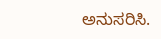ಅನುಸರಿಸಿ.